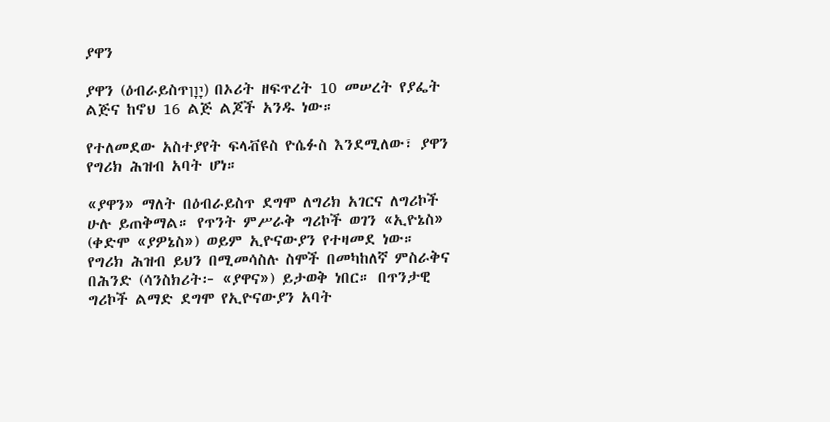ያዋን

ያዋን (ዕብራይስጥיָוָן) በኦሪት ዘፍጥረት 10 መሠረት የያፌት ልጅና ከኖህ 16 ልጅ ልጆች አንዱ ነው።

የተለመደው አስተያየት ፍላቭዩስ ዮሴፉስ እንደሚለው፣ ያዋን የግሪክ ሕዝብ አባት ሆነ።

«ያዋን» ማለት በዕብራይስጥ ደግሞ ለግሪክ አገርና ለግሪኮች ሁሉ ይጠቅማል። የጥንት ምሥራቅ ግሪኮች ወገን «ኢዮኔስ» (ቀድሞ «ያዎኔስ») ወይም ኢዮናውያን የተዛመደ ነው። የግሪክ ሕዝብ ይህን በሚመሳስሉ ስሞች በመካከለኛ ምስራቅና በሕንድ (ሳንስክሪት፦ «ያዋና») ይታወቅ ነበር። በጥንታዊ ግሪኮች ልማድ ደግሞ የኢዮናውያን አባት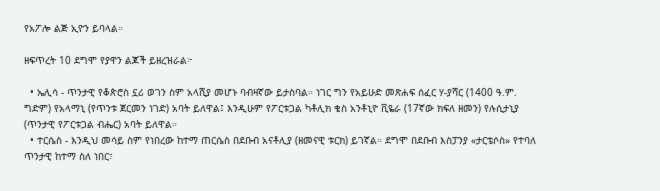የአፖሎ ልጅ ኢዮን ይባላል።

ዘፍጥረት 10 ደግሞ የያዋን ልጆች ይዘረዝራል፦

  • ኤሊሳ - ጥንታዊ የቆጵሮስ ኗሪ ወገን ስም አላሺያ መሆኑ ባብዛኛው ይታስባል። ነገር ግን የአይሁድ መጽሐፍ ሰፈር ሃ-ያሻር (1400 ዓ.ም. ግድም) የአላማኒ (የጥንቱ ጀርመን ነገድ) አባት ይለዋል፤ እንዲሁም የፖርቱጋል ካቶሊክ ቄስ አንቶኒዮ ቪዬራ (17ኛው ክፍለ ዘመን) የሉሲታኒያ (ጥንታዊ የፖርቱጋል ብሔር) አባት ይለዋል።
  • ተርሴስ - እንዲህ መሳይ ስም የነበረው ከተማ ጠርሴስ በደቡብ አናቶሊያ (ዘመናዊ ቱርክ) ይገኛል። ደግሞ በደቡብ እስፓንያ «ታርቴሶስ» የተባለ ጥንታዊ ከተማ ስለ ነበር፣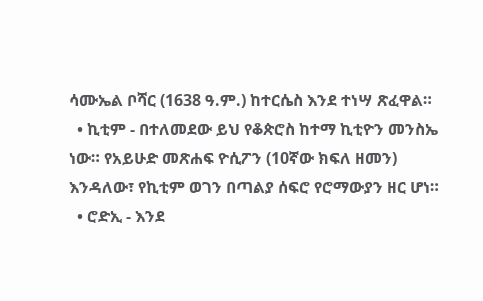ሳሙኤል ቦሻር (1638 ዓ.ም.) ከተርሴስ እንደ ተነሣ ጽፈዋል።
  • ኪቲም - በተለመደው ይህ የቆጵሮስ ከተማ ኪቲዮን መንስኤ ነው። የአይሁድ መጽሐፍ ዮሲፖን (10ኛው ክፍለ ዘመን) እንዳለው፣ የኪቲም ወገን በጣልያ ሰፍሮ የሮማውያን ዘር ሆነ።
  • ሮድኢ - እንደ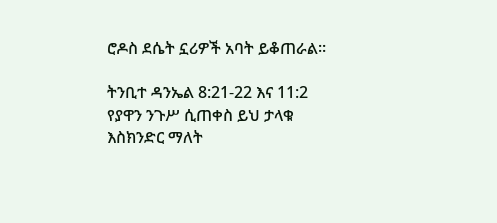ሮዶስ ደሴት ኗሪዎች አባት ይቆጠራል።

ትንቢተ ዳንኤል 8:21-22 እና 11:2 የያዋን ንጉሥ ሲጠቀስ ይህ ታላቁ እስክንድር ማለት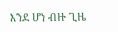እንደ ሆነ ብዙ ጊዜ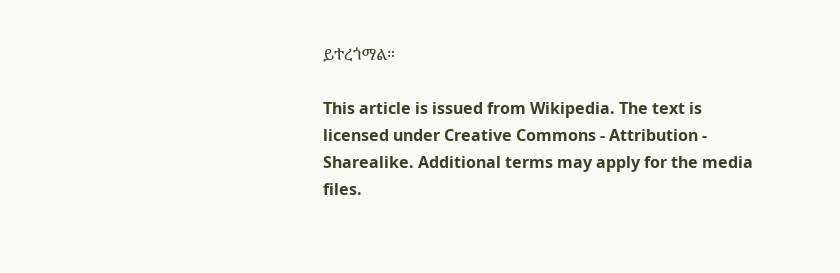ይተረጎማል።

This article is issued from Wikipedia. The text is licensed under Creative Commons - Attribution - Sharealike. Additional terms may apply for the media files.